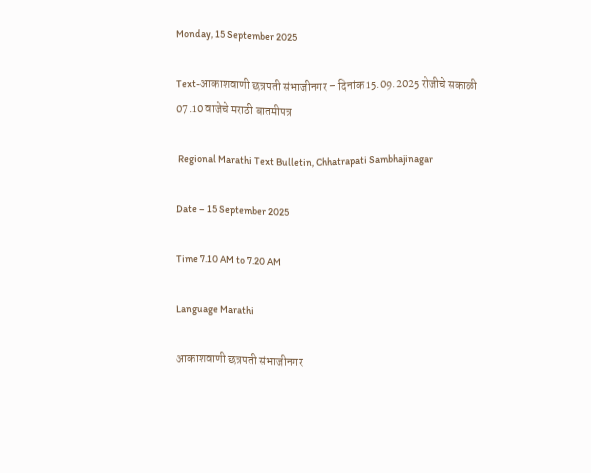Monday, 15 September 2025

Text-आकाशवाणी छत्रपती संभाजीनगर – दिनांक 15.09.2025 रोजीचे सकाळी 07.10 वाजेचे मराठी बातमीपत्र

 Regional Marathi Text Bulletin, Chhatrapati Sambhajinagar

Date – 15 September 2025

Time 7.10 AM to 7.20 AM

Language Marathi

आकाशवाणी छत्रपती संभाजीनगर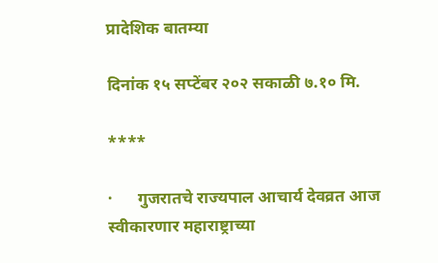प्रादेशिक बातम्या

दिनांक १५ सप्टेंबर २०२ सकाळी ७.१० मि.

****

·      गुजरातचे राज्यपाल आचार्य देवव्रत आज स्वीकारणार महाराष्ट्राच्या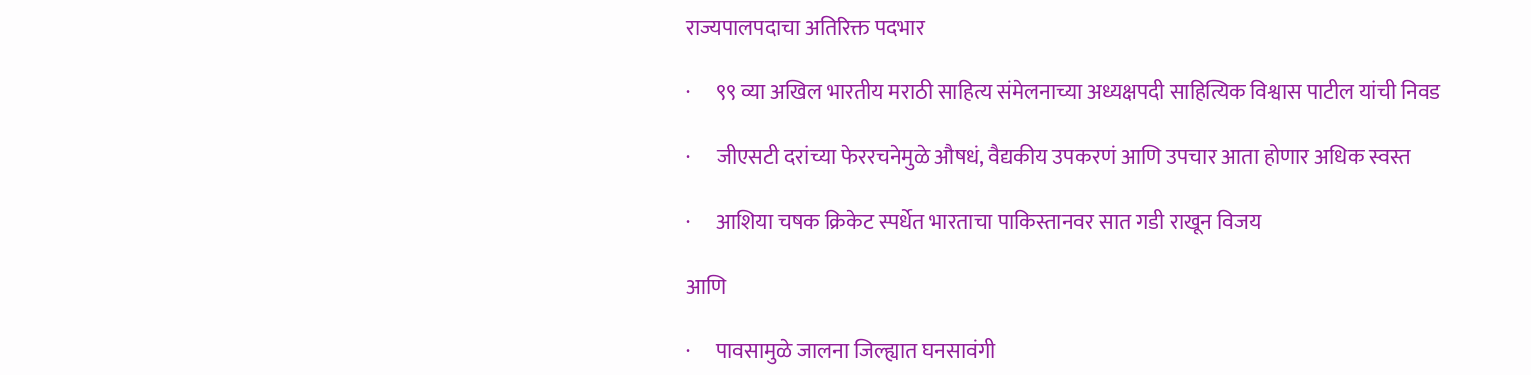राज्यपालपदाचा अतिरिक्त पदभार

·      ९९ व्या अखिल भारतीय मराठी साहित्य संमेलनाच्या अध्यक्षपदी साहित्यिक विश्वास पाटील यांची निवड

·      जीएसटी दरांच्या फेररचनेमुळे औषधं, वैद्यकीय उपकरणं आणि उपचार आता होणार अधिक स्वस्त

·      आशिया चषक क्रिकेट स्पर्धेत भारताचा पाकिस्तानवर सात गडी राखून विजय

आणि

·      पावसामुळे जालना जिल्ह्यात घनसावंगी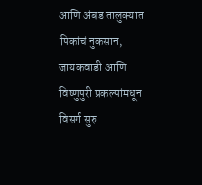आणि अंबड तालुक्यात पिकांचं नुकसान, जायकवाडी आणि विष्णुपुरी प्रकल्पांमधून विसर्ग सुरु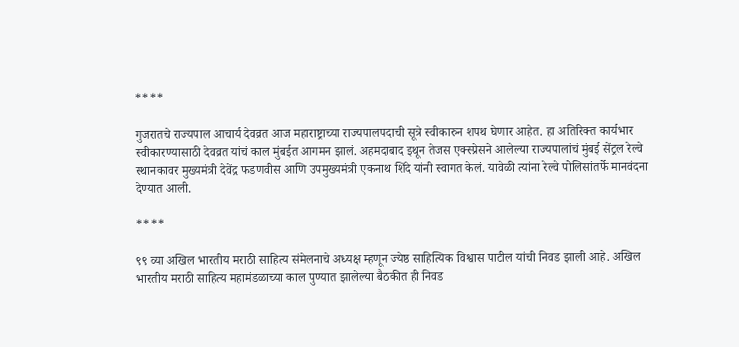****

गुजरातचे राज्यपाल आचार्य देवव्रत आज महाराष्ट्राच्या राज्यपालपदाची सूत्रे स्वीकारुन शपथ घेणार आहेत. हा अतिरिक्त कार्यभार स्वीकारण्यासाठी देवव्रत यांचं काल मुंबईत आगमन झालं. अहमदाबाद इथून तेजस एक्स्प्रेसने आलेल्या राज्यपालांचं मुंबई सेंट्रल रेल्वे स्थानकावर मुख्यमंत्री देवेंद्र फडणवीस आणि उपमुख्यमंत्री एकनाथ शिंदे यांनी स्वागत केलं. यावेळी त्यांना रेल्वे पोलिसांतर्फे मानवंदना देण्यात आली.

****

९९ व्या अखिल भारतीय मराठी साहित्य संमेलनाचे अध्यक्ष म्हणून ज्येष्ठ साहित्यिक विश्वास पाटील यांची निवड झाली आहे. अखिल भारतीय मराठी साहित्य महामंडळाच्या काल पुण्यात झालेल्या बैठकीत ही निवड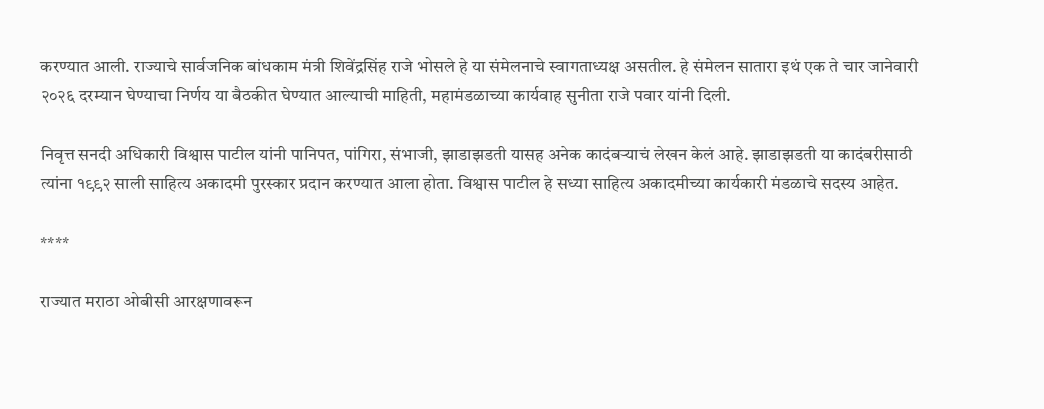करण्यात आली. राज्याचे सार्वजनिक बांधकाम मंत्री शिवेंद्रसिंह राजे भोसले हे या संमेलनाचे स्वागताध्यक्ष असतील. हे संमेलन सातारा इथं एक ते चार जानेवारी २०२६ दरम्यान घेण्याचा निर्णय या बैठकीत घेण्यात आल्याची माहिती, महामंडळाच्या कार्यवाह सुनीता राजे पवार यांनी दिली.

निवृत्त सनदी अधिकारी विश्वास पाटील यांनी पानिपत, पांगिरा, संभाजी, झाडाझडती यासह अनेक कादंबऱ्याचं लेखन केलं आहे. झाडाझडती या कादंबरीसाठी त्यांना १९९२ साली साहित्य अकादमी पुरस्कार प्रदान करण्यात आला होता. विश्वास पाटील हे सध्या साहित्य अकादमीच्या कार्यकारी मंडळाचे सदस्य आहेत.

****

राज्यात मराठा ओबीसी आरक्षणावरून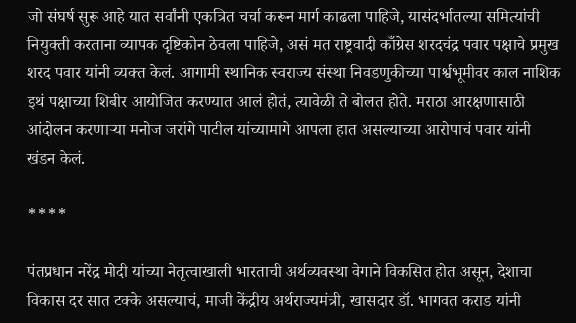जो संघर्ष सुरू आहे यात सर्वांनी एकत्रित चर्चा करून मार्ग काढला पाहिजे, यासंदर्भातल्या समित्यांची नियुक्ती करताना व्यापक दृष्टिकोन ठेवला पाहिजे, असं मत राष्ट्रवादी काँग्रेस शरदचंद्र पवार पक्षाचे प्रमुख शरद पवार यांनी व्यक्त केलं. आगामी स्थानिक स्वराज्य संस्था निवडणुकीच्या पार्श्वभूमीवर काल नाशिक इथं पक्षाच्या शिबीर आयोजित करण्यात आलं होतं, त्यावेळी ते बोलत होते. मराठा आरक्षणासाठी आंदोलन करणाऱ्या मनोज जरांगे पाटील यांच्यामागे आपला हात असल्याच्या आरोपाचं पवार यांनी खंडन केलं.

****

पंतप्रधान नरेंद्र मोदी यांच्या नेतृत्वाखाली भारताची अर्थव्यवस्था वेगाने विकसित होत असून, देशाचा विकास दर सात टक्के असल्याचं, माजी केंद्रीय अर्थराज्यमंत्री, खासदार डॉ. भागवत कराड यांनी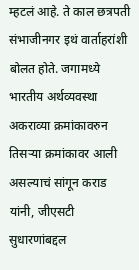म्हटलं आहे. ते काल छत्रपती संभाजीनगर इथं वार्ताहरांशी बोलत होते. जगामध्ये भारतीय अर्थव्यवस्था अकराव्या क्रमांकावरुन तिसऱ्या क्रमांकावर आली असल्याचं सांगून कराड यांनी, जीएसटी सुधारणांबद्दल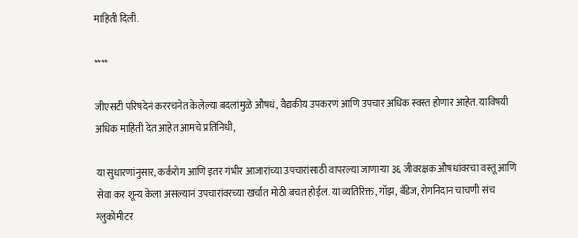माहिती दिली.

****

जीएसटी परिषदेनं कररचनेत केलेल्या बदलांमुळे औषधं, वैद्यकीय उपकरणं आणि उपचार अधिक स्वस्त होणार आहेत. याविषयी अधिक माहिती देत आहेत आमचे प्रतिनिधी,

या सुधारणांनुसार, कर्करोग आणि इतर गंभीर आजारांच्या उपचारांसाठी वापरल्या जाणाऱ्या ३६ जीवरक्षक औषधांवरचा वस्तू आणि सेवा कर शून्य केला असल्यानं उपचारांवरच्या खर्चात मोठी बचत होईल. या व्यतिरिक्त, गॉझ, बँडेज, रोगनिदान चाचणी संच ग्लुकोमीटर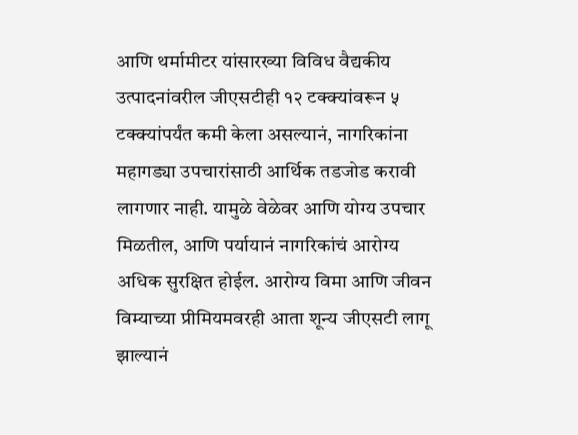आणि थर्मामीटर यांसारख्या विविध वैद्यकीय उत्पादनांवरील जीएसटीही १२ टक्क्यांवरून ५ टक्क्यांपर्यंत कमी केला असल्यानं, नागरिकांना महागड्या उपचारांसाठी आर्थिक तडजोड करावी लागणार नाही. यामुळे वेळेवर आणि योग्य उपचार मिळतील, आणि पर्यायानं नागरिकांचं आरोग्य अधिक सुरक्षित होईल. आरोग्य विमा आणि जीवन विम्याच्या प्रीमियमवरही आता शून्य जीएसटी लागू झाल्यानं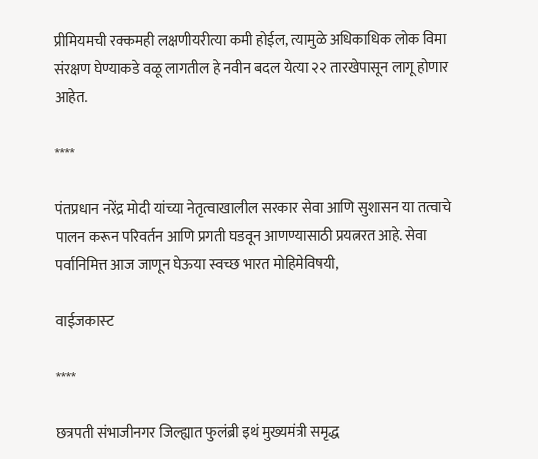प्रीमियमची रक्कमही लक्षणीयरीत्या कमी होईल, त्यामुळे अधिकाधिक लोक विमा संरक्षण घेण्याकडे वळू लागतील हे नवीन बदल येत्या २२ तारखेपासून लागू होणार आहेत.

****

पंतप्रधान नरेंद्र मोदी यांच्या नेतृत्वाखालील सरकार सेवा आणि सुशासन या तत्वाचे पालन करून परिवर्तन आणि प्रगती घडवून आणण्यासाठी प्रयत्नरत आहे. सेवा पर्वानिमित्त आज जाणून घेऊया स्वच्छ भारत मोहिमेविषयी,

वाईजकास्‍ट

****

छत्रपती संभाजीनगर जिल्ह्यात फुलंब्री इथं मुख्यमंत्री समृद्ध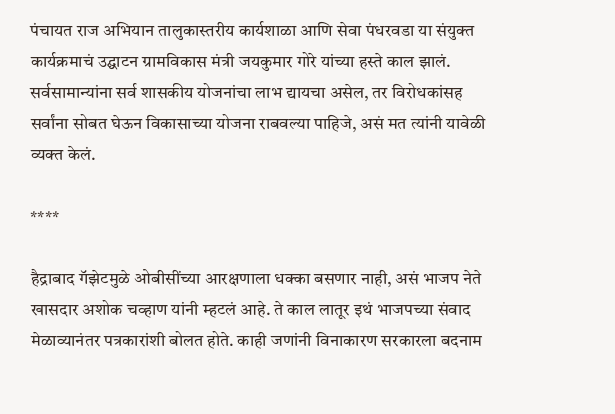पंचायत राज अभियान तालुकास्तरीय कार्यशाळा आणि सेवा पंधरवडा या संयुक्त कार्यक्रमाचं उद्घाटन ग्रामविकास मंत्री जयकुमार गोरे यांच्या हस्ते काल झालं. सर्वसामान्यांना सर्व शासकीय योजनांचा लाभ द्यायचा असेल, तर विरोधकांसह सर्वांना सोबत घेऊन विकासाच्या योजना राबवल्या पाहिजे, असं मत त्यांनी यावेळी व्यक्त केलं.

****

हैद्राबाद गॅझेटमुळे ओबीसींच्या आरक्षणाला धक्का बसणार नाही, असं भाजप नेते खासदार अशोक चव्हाण यांनी म्हटलं आहे. ते काल लातूर इथं भाजपच्या संवाद मेळाव्यानंतर पत्रकारांशी बोलत होते. काही जणांनी विनाकारण सरकारला बदनाम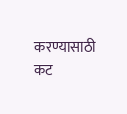करण्यासाठी कट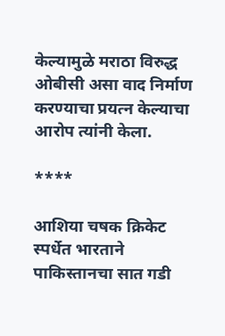केल्यामुळे मराठा विरुद्ध ओबीसी असा वाद निर्माण करण्याचा प्रयत्न केल्याचा आरोप त्यांनी केला.

****

आशिया चषक क्रिकेट स्पर्धेत भारताने पाकिस्तानचा सात गडी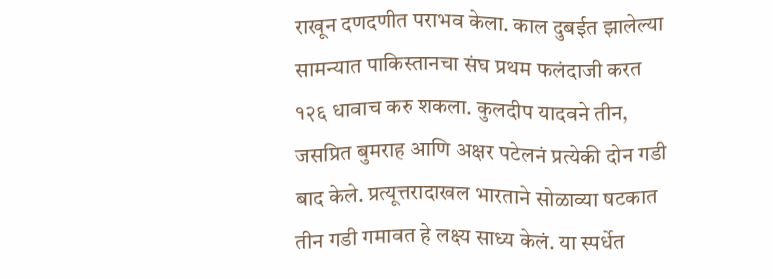राखून दणदणीत पराभव केला. काल दुबईत झालेल्या सामन्यात पाकिस्तानचा संघ प्रथम फलंदाजी करत १२६ धावाच करु शकला. कुलदीप यादवने तीन, जसप्रित बुमराह आणि अक्षर पटेलनं प्रत्येकी दोन गडी बाद केले. प्रत्यूत्तरादाखल भारताने सोळाव्या षटकात तीन गडी गमावत हे लक्ष्य साध्य केलं. या स्पर्धेत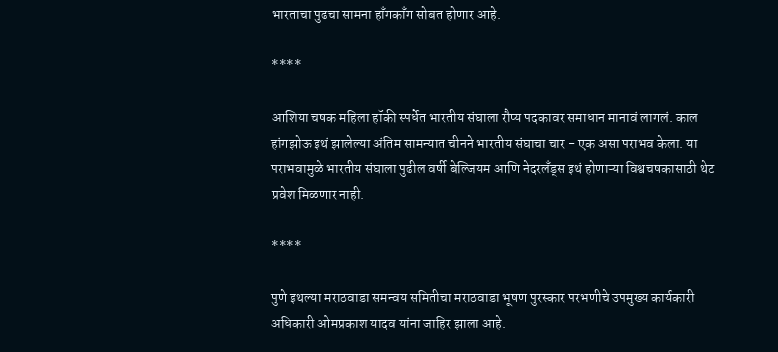भारताचा पुढचा सामना हाँगकाँग सोबत होणार आहे.

****

आशिया चषक महिला हॉकी स्पर्धेत भारतीय संघाला रौप्य पदकावर समाधान मानावं लागलं. काल हांगझोऊ इथं झालेल्या अंतिम सामन्यात चीनने भारतीय संघाचा चार - एक असा पराभव केला. या पराभवामुळे भारतीय संघाला पुढील वर्षी बेल्जियम आणि नेदरलँड्स इथं होणाऱ्या विश्वचषकासाठी थेट प्रवेश मिळणार नाही.

****

पुणे इथल्या मराठवाडा समन्वय समितीचा मराठवाडा भूषण पुरस्कार परभणीचे उपमुख्य कार्यकारी अधिकारी ओमप्रकाश यादव यांना जाहिर झाला आहे.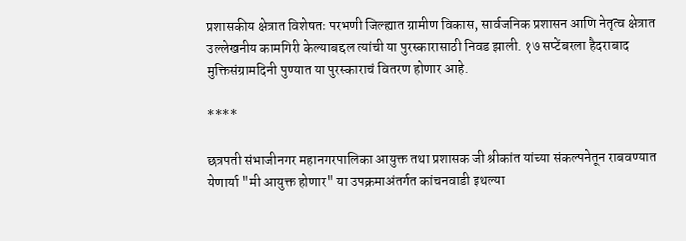प्रशासकीय क्षेत्रात विशेषतः परभणी जिल्ह्यात ग्रामीण विकास, सार्वजनिक प्रशासन आणि नेतृत्व क्षेत्रात उल्लेखनीय कामगिरी केल्याबद्दल त्यांची या पुरस्कारासाठी निवड झाली. १७ सप्टेंबरला हैदराबाद मुक्तिसंग्रामदिनी पुण्यात या पुरस्काराचं वितरण होणार आहे.

****

छत्रपती संभाजीनगर महानगरपालिका आयुक्त तथा प्रशासक जी श्रीकांत यांच्या संकल्पनेतून राबवण्यात येणार्या "मी आयुक्त होणार" या उपक्रमाअंतर्गत कांचनवाडी इथल्या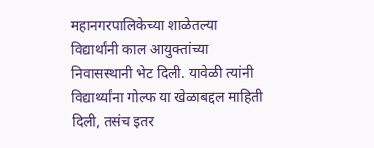महानगरपालिकेच्या शाळेतल्या विद्यार्थांनी काल आयुक्तांच्या निवासस्थानी भेट दिली. यावेळी त्यांनी विद्यार्थ्यांना गोल्फ या खेळाबद्दल माहिती दिली, तसंच इतर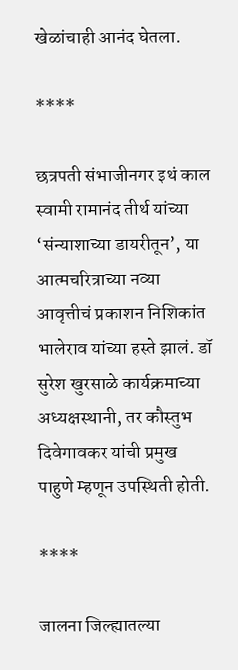खेळांचाही आनंद घेतला.

****

छत्रपती संभाजीनगर इथं काल स्वामी रामानंद तीर्थ यांच्या ‘संन्याशाच्या डायरीतून’, या आत्मचरित्राच्या नव्या आवृत्तीचं प्रकाशन निशिकांत भालेराव यांच्या हस्ते झालं. डॉ सुरेश खुरसाळे कार्यक्रमाच्या अध्यक्षस्थानी, तर कौस्तुभ दिवेगावकर यांची प्रमुख पाहुणे म्हणून उपस्थिती होती.

****

जालना जिल्ह्यातल्या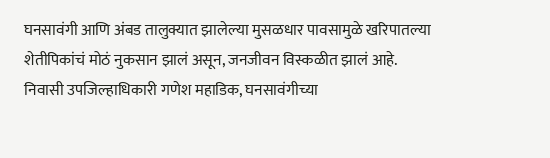घनसावंगी आणि अंबड तालुक्यात झालेल्या मुसळधार पावसामुळे खरिपातल्या शेतीपिकांचं मोठं नुकसान झालं असून, जनजीवन विस्कळीत झालं आहे. निवासी उपजिल्हाधिकारी गणेश महाडिक, घनसावंगीच्या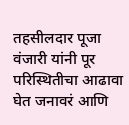तहसीलदार पूजा वंजारी यांनी पूर परिस्थितीचा आढावा घेत जनावरं आणि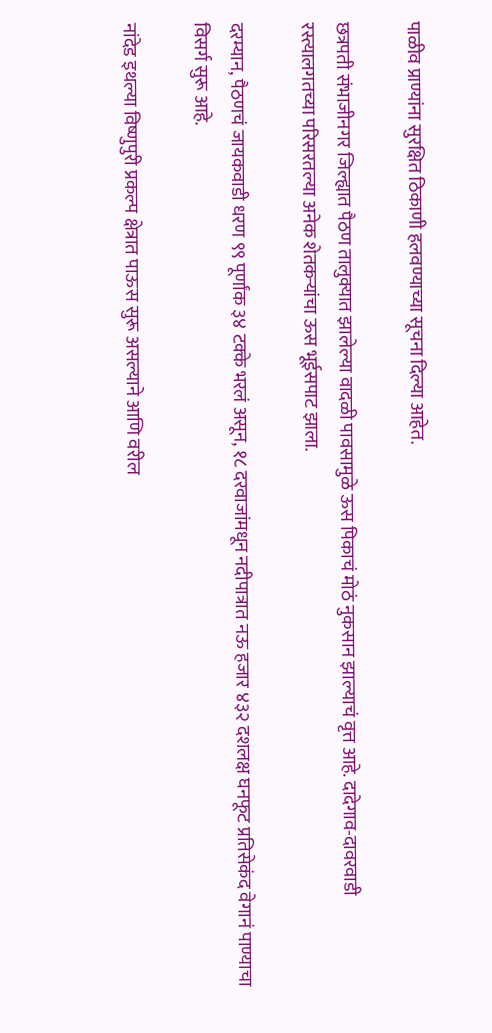पाळीव प्राण्यांना सुरक्षित ठिकाणी हलवण्याच्या सूचना दिल्या आहेत.

छत्रपती संभाजीनगर जिल्ह्यात पैठण तालुक्यात झालेल्या वादळी पावसामुळे ऊस पिकाचं मोठं नुकसान झाल्याचं वृत्त आहे. दादेगाव-दावरवाडी रस्त्यालगतच्या परिसरतल्या अनेक शेतकऱ्यांचा ऊस भूईसपाट झाला.

दरम्यान, पैठणचं जायकवाडी धरण ९९ पूर्णांक ३४ टक्के भरलं असून, १८ दरवाजांमधून नदीपात्रात नऊ हजार ४३२ दशलक्ष घनफूट प्रतिसेकंद वेगानं पाण्याचा विसर्ग सुरू आहे.

नांदेड इथल्या विष्णुपुरी प्रकल्प क्षेत्रात पाऊस सुरू असल्याने आणि वरील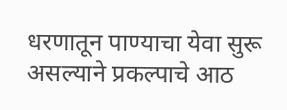धरणातून पाण्याचा येवा सुरू असल्याने प्रकल्पाचे आठ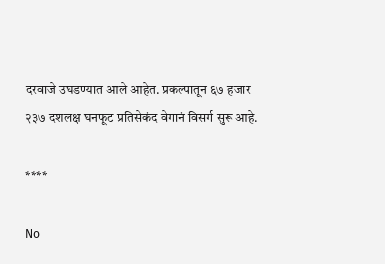दरवाजे उघडण्यात आले आहेत. प्रकल्पातून ६७ हजार २३७ दशलक्ष घनफूट प्रतिसेकंद वेगानं विसर्ग सुरू आहे.

****

No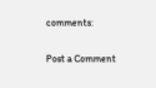comments:

Post a Comment